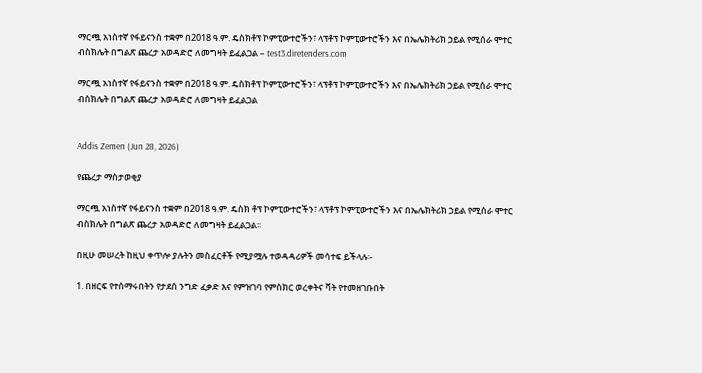ማርጯ አነስተኛ የፋይናንስ ተቋም በ2018 ዓ.ም. ዴስክቶፕ ኮምፒውተሮችን፣ ላፕቶፕ ኮምፒውተሮችን እና በኤሌክትሪክ ኃይል የሚሰራ ሞተር ብስክሌት በግልጽ ጨረታ አወዳድሮ ለመግዛት ይፈልጋል – test3.diretenders.com

ማርጯ አነስተኛ የፋይናንስ ተቋም በ2018 ዓ.ም. ዴስክቶፕ ኮምፒውተሮችን፣ ላፕቶፕ ኮምፒውተሮችን እና በኤሌክትሪክ ኃይል የሚሰራ ሞተር ብስክሌት በግልጽ ጨረታ አወዳድሮ ለመግዛት ይፈልጋል


Addis Zemen (Jun 28, 2026)

የጨረታ ማስታወቂያ

ማርጯ አነስተኛ የፋይናንስ ተቋም በ2018 ዓ.ም. ዴስክ ቶፕ ኮምፒውተሮችን፣ ላፕቶፕ ኮምፒውተሮችን እና በኤሌክትሪክ ኃይል የሚሰራ ሞተር ብስክሌት በግልጽ ጨረታ አወዳድሮ ለመግዛት ይፈልጋል፡፡

በዚሁ መሠረት ከዚህ ቀጥሎ ያሉትን መስፈርቶች የሚያሟሉ ተወዳዳሪዎች መሳተፍ ይችላሉ፡-

1. በዘርፍ የተሰማሩበትን የታደሰ ንግድ ፈቃድ እና የምዝገባ የምስክር ወረቀትና ቫት የተመዘገቡበት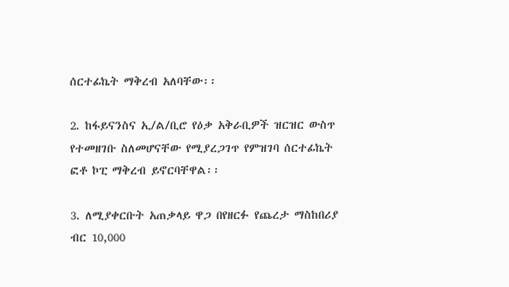ሰርተፊኬት ማቅረብ አለባቸው፡፡

2. ከፋይናንስና ኢ/ል/ቢሮ የዕቃ አቅራቢዎች ዝርዝር ውስጥ የተመዘገቡ ስለመሆናቸው የሚያረጋገጥ የምዝገባ ሰርተፊኬት ፎቶ ኮፒ ማቅረብ ይኖርባቸዋል፡፡

3. ለሚያቀርቡት አጠቃላይ ዋጋ በየዘርፉ የጨረታ ማስከበሪያ ብር 10,000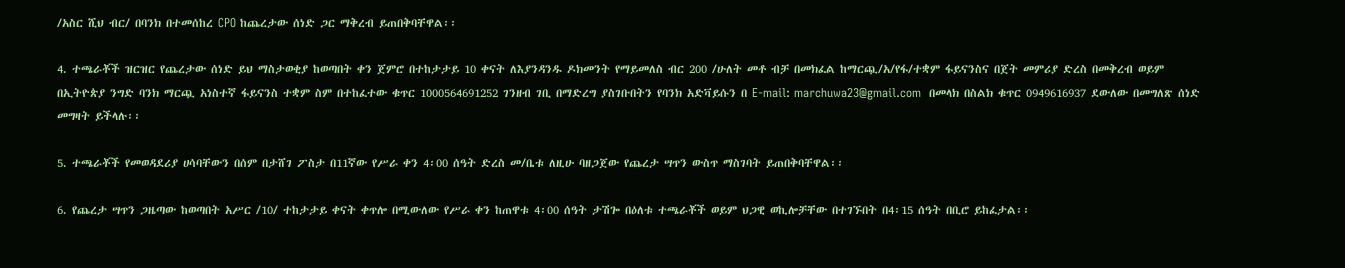/አስር ሺህ ብር/ በባንክ በተመሰከረ CPO ከጨረታው ሰነድ ጋር ማቅረብ ይጠበቅባቸዋል፡፡

4. ተጫራቾች ዝርዝር የጨረታው ሰነድ ይህ ማስታወቂያ ከወጣበት ቀን ጀምሮ በተከታታይ 10 ቀናት ለእያንዳንዱ ዶክመንት የማይመለስ ብር 200 /ሁለት መቶ ብቻ በመክፈል ከማርጯ/አ/የፋ/ተቋም ፋይናንስና በጀት መምሪያ ድረስ በመቅረብ ወይም በኢትዮጵያ ንግድ ባንክ ማርጯ አነስተኛ ፋይናንስ ተቋም ስም በተከፈተው ቁጥር 1000564691252 ገንዘብ ገቢ በማድረግ ያስገቡበትን የባንክ አድቫይሱን በ E-mail: marchuwa23@gmail.com  በመላክ በስልክ ቁጥር 0949616937 ደውለው በመግለጽ ሰነድ መግዛት ይችላሉ፡፡

5. ተጫራቾች የመወዳደሪያ ሀሳባቸውን በሰም በታሸገ ፖስታ በ11ኛው የሥራ ቀን 4፡00 ሰዓት ድረስ መ/ቤቱ ለዚሁ ባዘጋጀው የጨረታ ሣጥን ውስጥ ማስገባት ይጠበቅባቸዋል፡፡

6. የጨረታ ሣጥን ጋዜጣው ከወጣበት አሥር /10/ ተከታታይ ቀናት ቀጥሎ በሚውለው የሥራ ቀን ከጠዋቱ 4፡00 ሰዓት ታሽጐ በዕለቱ ተጫራቾች ወይም ህጋዊ ወኪሎቻቸው በተገኙበት በ4፡15 ሰዓት በቢሮ ይከፈታል፡፡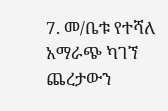7. መ/ቤቱ የተሻለ አማራጭ ካገኘ ጨረታውን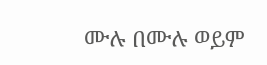ሙሉ በሙሉ ወይም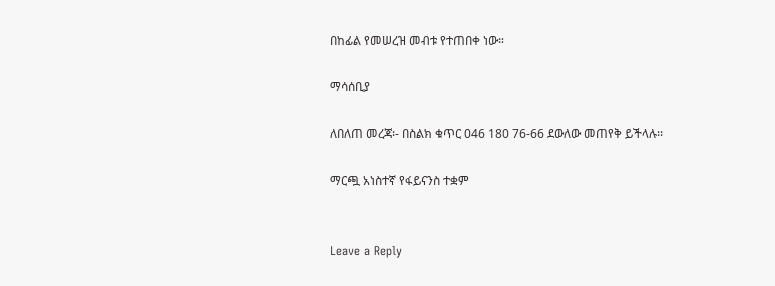በከፊል የመሠረዝ መብቱ የተጠበቀ ነው።

ማሳሰቢያ

ለበለጠ መረጃ፡- በስልክ ቁጥር 046 180 76-66 ደውለው መጠየቅ ይችላሉ፡፡

ማርጯ አነስተኛ የፋይናንስ ተቋም


Leave a Reply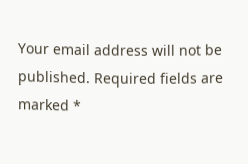Your email address will not be published. Required fields are marked *